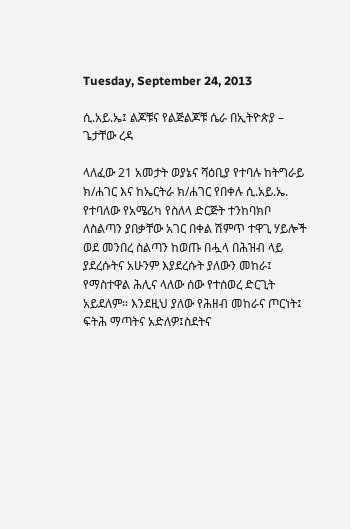Tuesday, September 24, 2013

ሲ.አይ.ኤ፤ ልጆቹና የልጅልጆቹ ሴራ በኢትዮጵያ – ጌታቸው ረዳ

ላለፈው 21 አመታት ወያኔና ሻዕቢያ የተባሉ ከትግራይ ክ/ሐገር እና ከኤርትራ ክ/ሐገር የበቀሉ ሲ.አይ.ኤ. የተባለው የአሜሪካ የስለላ ድርጅት ተንከባክቦ ለስልጣን ያበቃቸው አገር በቀል ሽምጥ ተዋጊ ሃይሎች ወደ መንበረ ስልጣን ከወጡ በሗላ በሕዝብ ላይ ያደረሱትና አሁንም እያደረሱት ያለውን መከራ፤ የማስተዋል ሕሊና ላለው ሰው የተሰወረ ድርጊት አይደለም። እንደዚህ ያለው የሕዘብ መከራና ጦርነት፤ ፍትሕ ማጣትና አድለዎ፤ስደትና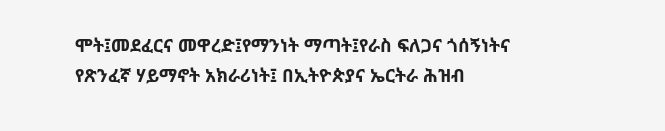ሞት፤መደፈርና መዋረድ፤የማንነት ማጣት፤የራስ ፍለጋና ጎሰኝነትና የጽንፈኛ ሃይማኖት አክራሪነት፤ በኢትዮጵያና ኤርትራ ሕዝብ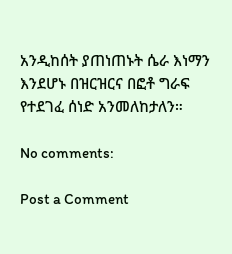አንዲከሰት ያጠነጠኑት ሴራ እነማን እንደሆኑ በዝርዝርና በፎቶ ግራፍ የተደገፈ ሰነድ አንመለከታለን።

No comments:

Post a Comment